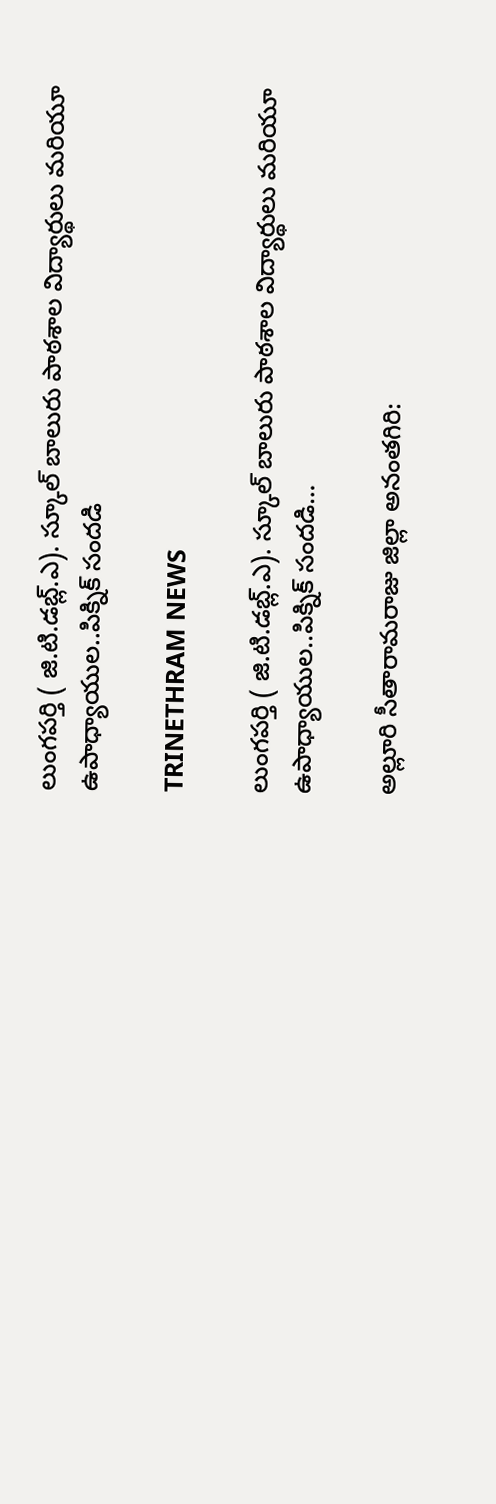లుంగపర్తి ( జి.టి.డబ్ల్.ఎ). స్కూల్ బాలురు పాఠశాల విద్యార్థులు మరియూ ఉపాధ్యాయుల..పిక్నిక్ సందడి

TRINETHRAM NEWS

లుంగపర్తి ( జి.టి.డబ్ల్.ఎ). స్కూల్ బాలురు పాఠశాల విద్యార్థులు మరియూ ఉపాధ్యాయుల..పిక్నిక్ సందడి…

అల్లూరి సీతారామరాజు జిల్లా అనంతగిరి: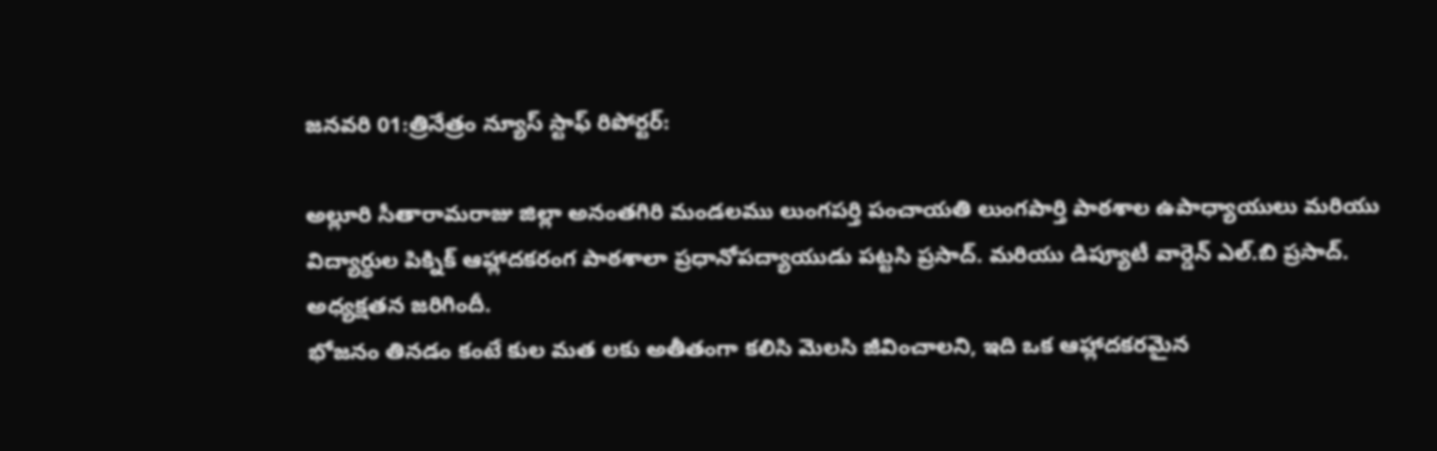జనవరి 01:త్రినేత్రం న్యూస్ స్టాఫ్ రిపోర్టర్:

అల్లూరి సీతారామరాజు జిల్లా అనంతగిరి మండలము లుంగపర్తి పంచాయతి లుంగపార్తి పాఠశాల ఉపాధ్యాయులు మరియు విద్యార్థుల పిక్నిక్ ఆహ్లాదకరంగ పాఠశాలా ప్రధానోపద్యాయుడు పట్టసి ప్రసాద్. మరియు డిప్యూటీ వార్డెన్ ఎల్.బి ప్రసాద్. అధ్యక్షతన జరిగిందీ.
భోజనం తినడం కంటే కుల మత లకు అతీతంగా కలిసి మెలసి జీవించాలని, ఇది ఒక ఆహ్లాదకరమైన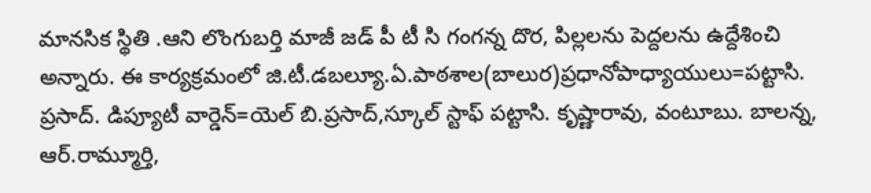మానసిక స్థితి .ఆని లొంగుబర్తి మాజీ జడ్ పీ టీ సి గంగన్న దొర, పిల్లలను పెద్దలను ఉద్దేశించి అన్నారు. ఈ కార్యక్రమంలో జి.టీ.డబల్యూ.ఏ.పాఠశాల(బాలుర)ప్రధానోపాధ్యాయులు=పట్టాసి. ప్రసాద్. డిప్యూటీ వార్డెన్=యెల్ బి.ప్రసాద్,స్కూల్ స్టాఫ్ పట్టాసి. కృష్ణారావు, వంటూబు. బాలన్న, ఆర్.రామ్మూర్తి,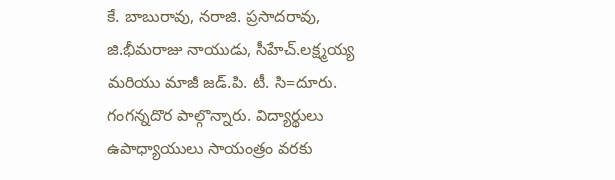కే. బాబురావు, నరాజి. ప్రసాదరావు, జి.భీమరాజు నాయుడు, సీహేచ్.లక్ష్మయ్య మరియు మాజీ జడ్.పి. టీ. సి=దూరు. గంగన్నదొర పాల్గొన్నారు. విద్యార్థులు ఉపాధ్యాయులు సాయంత్రం వరకు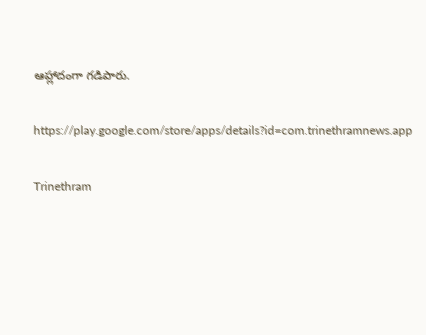ఆహ్లాదంగా గడిపారు.

https://play.google.com/store/apps/details?id=com.trinethramnews.app

Trinethram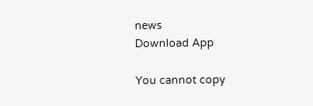news
Download App

You cannot copy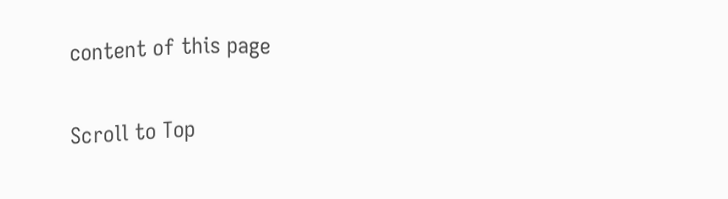content of this page

Scroll to Top